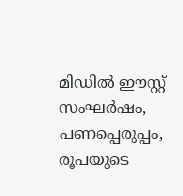മിഡിൽ ഈസ്റ്റ് സംഘർഷം, പണപ്പെരുപ്പം, രൂപയുടെ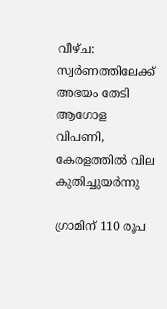വീഴ്ച: സ്വര്‍ണത്തിലേക്ക് അഭയം തേടി ആഗോള വിപണി, കേരളത്തില്‍ വില കുതിച്ചുയര്‍ന്നു

ഗ്രാമിന് 110 രൂപ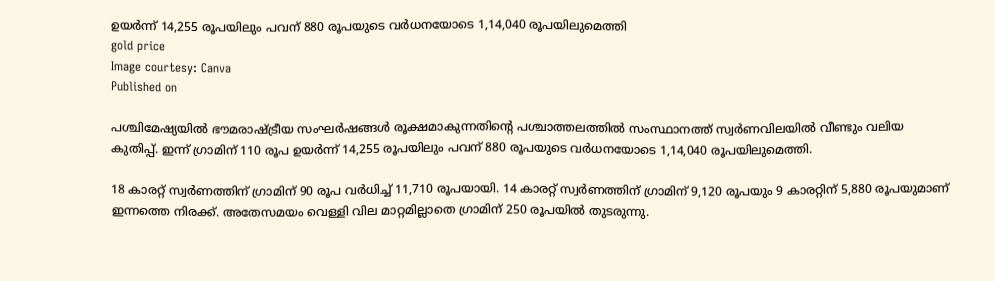ഉയര്‍ന്ന് 14,255 രൂപയിലും പവന് 880 രൂപയുടെ വര്‍ധനയോടെ 1,14,040 രൂപയിലുമെത്തി
gold price
Image courtesy: Canva
Published on

പശ്ചിമേഷ്യയില്‍ ഭൗമരാഷ്ട്രീയ സംഘര്‍ഷങ്ങള്‍ രൂക്ഷമാകുന്നതിന്റെ പശ്ചാത്തലത്തില്‍ സംസ്ഥാനത്ത് സ്വര്‍ണവിലയില്‍ വീണ്ടും വലിയ കുതിപ്പ്. ഇന്ന് ഗ്രാമിന് 110 രൂപ ഉയര്‍ന്ന് 14,255 രൂപയിലും പവന് 880 രൂപയുടെ വര്‍ധനയോടെ 1,14,040 രൂപയിലുമെത്തി.

18 കാരറ്റ് സ്വര്‍ണത്തിന് ഗ്രാമിന് 90 രൂപ വര്‍ധിച്ച് 11,710 രൂപയായി. 14 കാരറ്റ് സ്വര്‍ണത്തിന് ഗ്രാമിന് 9,120 രൂപയും 9 കാരറ്റിന് 5,880 രൂപയുമാണ് ഇന്നത്തെ നിരക്ക്. അതേസമയം വെള്ളി വില മാറ്റമില്ലാതെ ഗ്രാമിന് 250 രൂപയില്‍ തുടരുന്നു.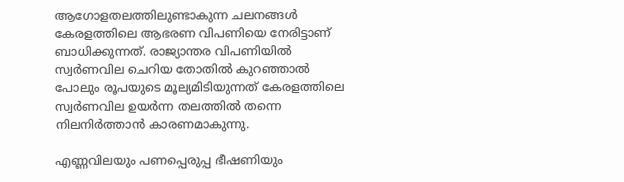ആഗോളതലത്തിലുണ്ടാകുന്ന ചലനങ്ങള്‍ കേരളത്തിലെ ആഭരണ വിപണിയെ നേരിട്ടാണ് ബാധിക്കുന്നത്. രാജ്യാന്തര വിപണിയില്‍ സ്വര്‍ണവില ചെറിയ തോതില്‍ കുറഞ്ഞാല്‍ പോലും രൂപയുടെ മൂല്യമിടിയുന്നത് കേരളത്തിലെ സ്വര്‍ണവില ഉയര്‍ന്ന തലത്തില്‍ തന്നെ നിലനിര്‍ത്താന്‍ കാരണമാകുന്നു.

എണ്ണവിലയും പണപ്പെരുപ്പ ഭീഷണിയും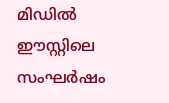മിഡില്‍ ഈസ്റ്റിലെ സംഘര്‍ഷം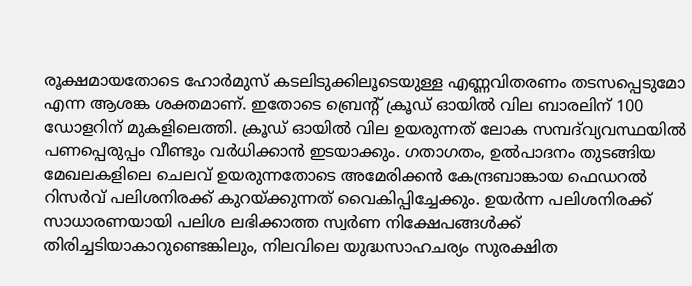രൂക്ഷമായതോടെ ഹോര്‍മുസ് കടലിടുക്കിലൂടെയുള്ള എണ്ണവിതരണം തടസപ്പെടുമോ എന്ന ആശങ്ക ശക്തമാണ്. ഇതോടെ ബ്രെന്റ് ക്രൂഡ് ഓയില്‍ വില ബാരലിന് 100 ഡോളറിന് മുകളിലെത്തി. ക്രൂഡ് ഓയില്‍ വില ഉയരുന്നത് ലോക സമ്പദ്‌വ്യവസ്ഥയില്‍ പണപ്പെരുപ്പം വീണ്ടും വര്‍ധിക്കാന്‍ ഇടയാക്കും. ഗതാഗതം, ഉല്‍പാദനം തുടങ്ങിയ മേഖലകളിലെ ചെലവ് ഉയരുന്നതോടെ അമേരിക്കന്‍ കേന്ദ്രബാങ്കായ ഫെഡറല്‍ റിസര്‍വ് പലിശനിരക്ക് കുറയ്ക്കുന്നത് വൈകിപ്പിച്ചേക്കും. ഉയര്‍ന്ന പലിശനിരക്ക് സാധാരണയായി പലിശ ലഭിക്കാത്ത സ്വര്‍ണ നിക്ഷേപങ്ങള്‍ക്ക് തിരിച്ചടിയാകാറുണ്ടെങ്കിലും, നിലവിലെ യുദ്ധസാഹചര്യം സുരക്ഷിത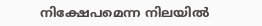നിക്ഷേപമെന്ന നിലയില്‍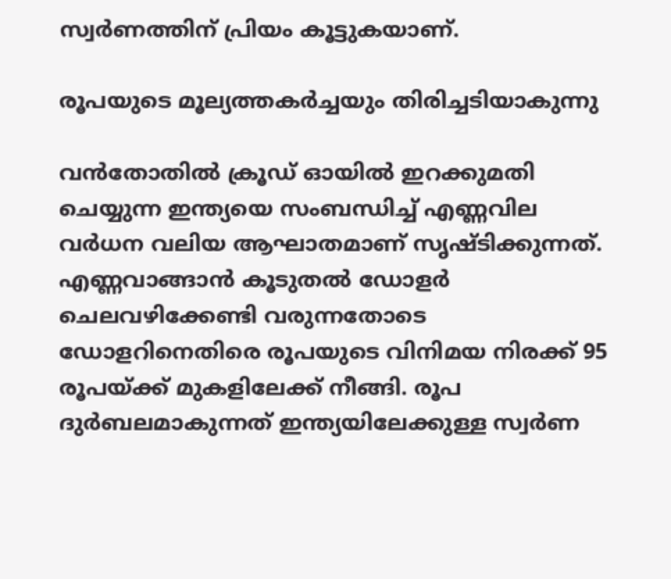സ്വര്‍ണത്തിന് പ്രിയം കൂട്ടുകയാണ്.

രൂപയുടെ മൂല്യത്തകര്‍ച്ചയും തിരിച്ചടിയാകുന്നു

വന്‍തോതില്‍ ക്രൂഡ് ഓയില്‍ ഇറക്കുമതി ചെയ്യുന്ന ഇന്ത്യയെ സംബന്ധിച്ച് എണ്ണവില വര്‍ധന വലിയ ആഘാതമാണ് സൃഷ്ടിക്കുന്നത്. എണ്ണവാങ്ങാന്‍ കൂടുതല്‍ ഡോളര്‍ ചെലവഴിക്കേണ്ടി വരുന്നതോടെ ഡോളറിനെതിരെ രൂപയുടെ വിനിമയ നിരക്ക് 95 രൂപയ്ക്ക് മുകളിലേക്ക് നീങ്ങി. രൂപ ദുര്‍ബലമാകുന്നത് ഇന്ത്യയിലേക്കുള്ള സ്വര്‍ണ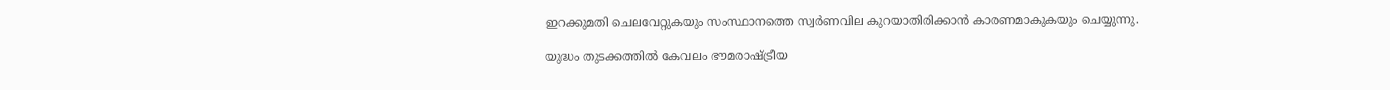ഇറക്കുമതി ചെലവേറ്റുകയും സംസ്ഥാനത്തെ സ്വര്‍ണവില കുറയാതിരിക്കാന്‍ കാരണമാകുകയും ചെയ്യുന്നു.

യുദ്ധം തുടക്കത്തില്‍ കേവലം ഭൗമരാഷ്ട്രീയ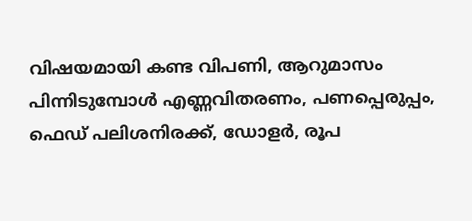വിഷയമായി കണ്ട വിപണി, ആറുമാസം പിന്നിടുമ്പോള്‍ എണ്ണവിതരണം, പണപ്പെരുപ്പം, ഫെഡ് പലിശനിരക്ക്, ഡോളര്‍, രൂപ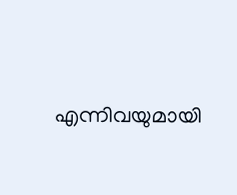എന്നിവയുമായി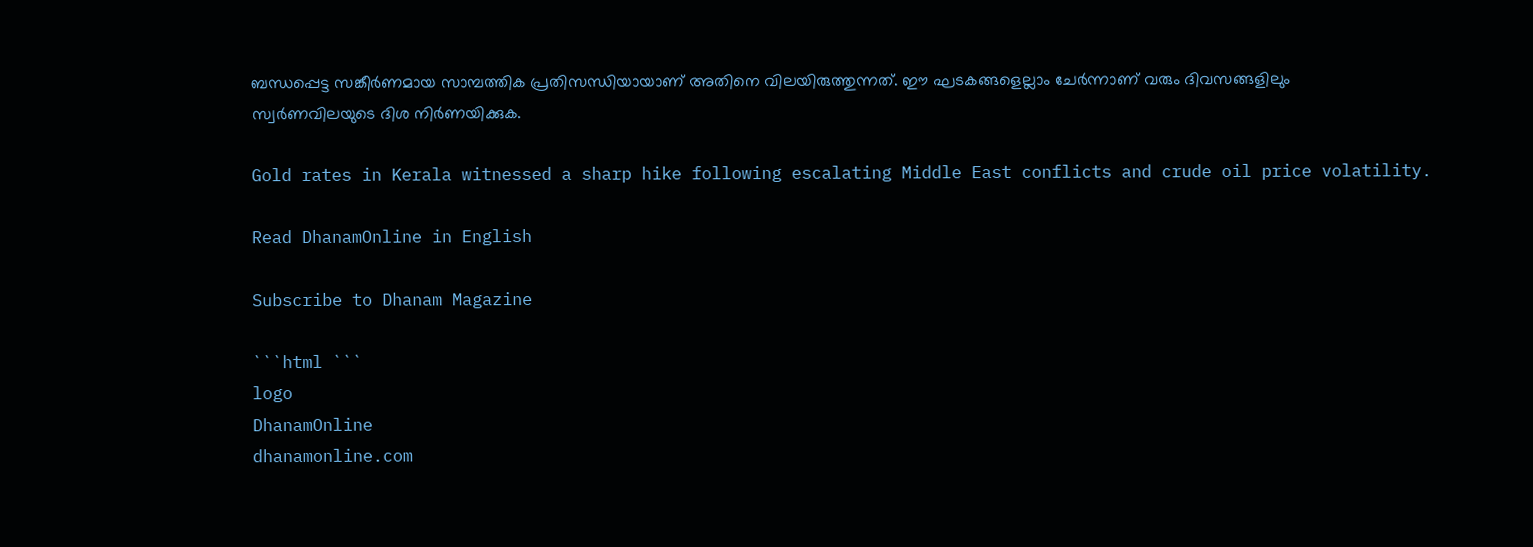ബന്ധപ്പെട്ട സങ്കീര്‍ണമായ സാമ്പത്തിക പ്രതിസന്ധിയായാണ് അതിനെ വിലയിരുത്തുന്നത്. ഈ ഘടകങ്ങളെല്ലാം ചേര്‍ന്നാണ് വരും ദിവസങ്ങളിലും സ്വര്‍ണവിലയുടെ ദിശ നിര്‍ണയിക്കുക.

Gold rates in Kerala witnessed a sharp hike following escalating Middle East conflicts and crude oil price volatility.

Read DhanamOnline in English

Subscribe to Dhanam Magazine

```html ```
logo
DhanamOnline
dhanamonline.com